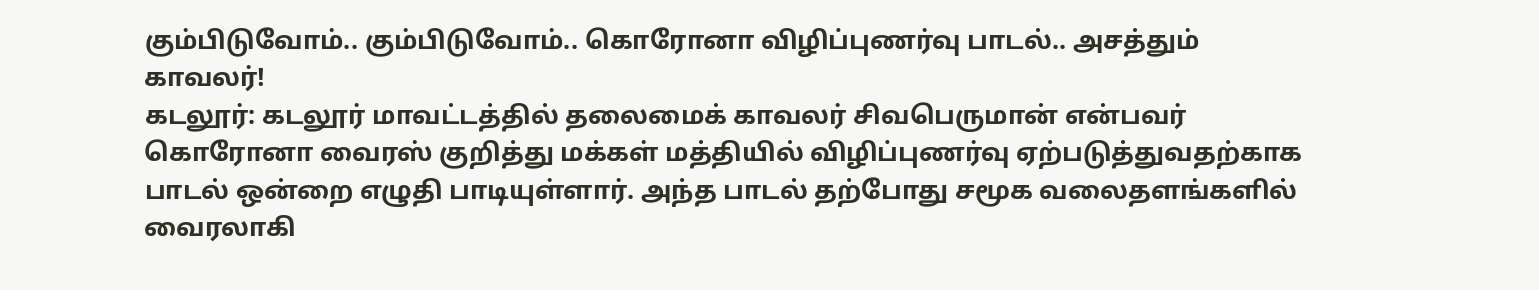கும்பிடுவோம்.. கும்பிடுவோம்.. கொரோனா விழிப்புணர்வு பாடல்.. அசத்தும் காவலர்!
கடலூர்: கடலூர் மாவட்டத்தில் தலைமைக் காவலர் சிவபெருமான் என்பவர் கொரோனா வைரஸ் குறித்து மக்கள் மத்தியில் விழிப்புணர்வு ஏற்படுத்துவதற்காக பாடல் ஒன்றை எழுதி பாடியுள்ளார். அந்த பாடல் தற்போது சமூக வலைதளங்களில் வைரலாகி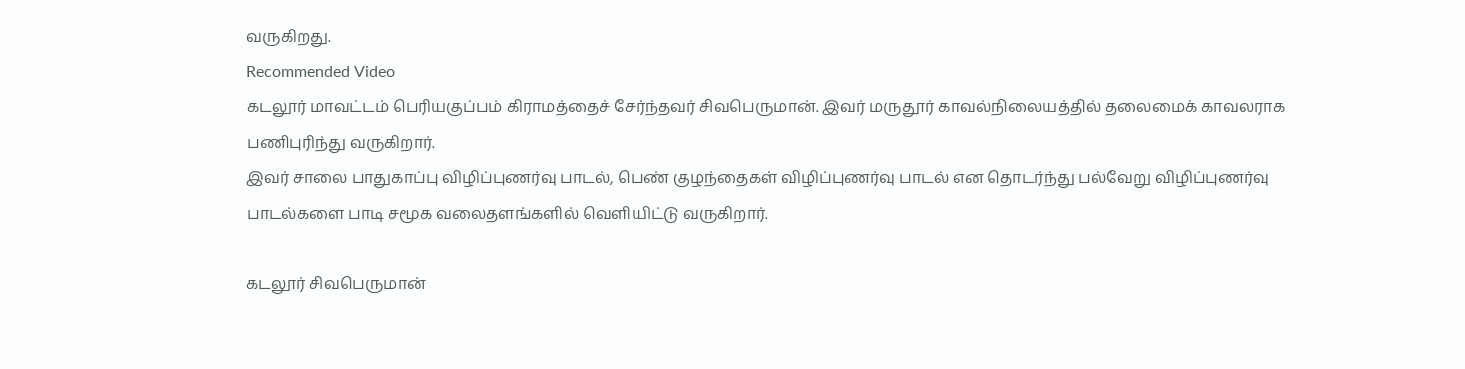வருகிறது.
Recommended Video
கடலூர் மாவட்டம் பெரியகுப்பம் கிராமத்தைச் சேர்ந்தவர் சிவபெருமான். இவர் மருதூர் காவல்நிலையத்தில் தலைமைக் காவலராக பணிபுரிந்து வருகிறார்.
இவர் சாலை பாதுகாப்பு விழிப்புணர்வு பாடல், பெண் குழந்தைகள் விழிப்புணர்வு பாடல் என தொடர்ந்து பல்வேறு விழிப்புணர்வு பாடல்களை பாடி சமூக வலைதளங்களில் வெளியிட்டு வருகிறார்.

கடலூர் சிவபெருமான்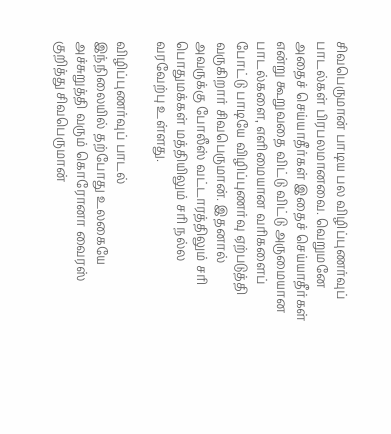சிவபெருமான் பாடிய பல விழிப்புணர்வுப் பாடல்கள் பிரபலமானவை. வெறுமனே அதைச் செய்யாதீர்கள் இதைச் செய்யாதீர்கள் என்று கூறுவதை விட்டு விட்டு அருமையான பாடல்களை, எளிமையான வரிகளைப் போட்டு பாடியே விழிப்புணர்வு ஏற்படுத்தி வருகிறார் சிவபெருமான். இதனால் அவருக்கு போலீஸ் வட்டாரத்திலும் சரி பொதுமக்கள் மத்தியிலும் சரி நல்ல வரவேற்பு உள்ளது.

விழிப்புணர்வுப் பாடல்
இந்நிலையில் தற்போது உலகையே அச்சுறுத்தி வரும் கொரோனா வைரஸ் குறித்து சிவபெருமான்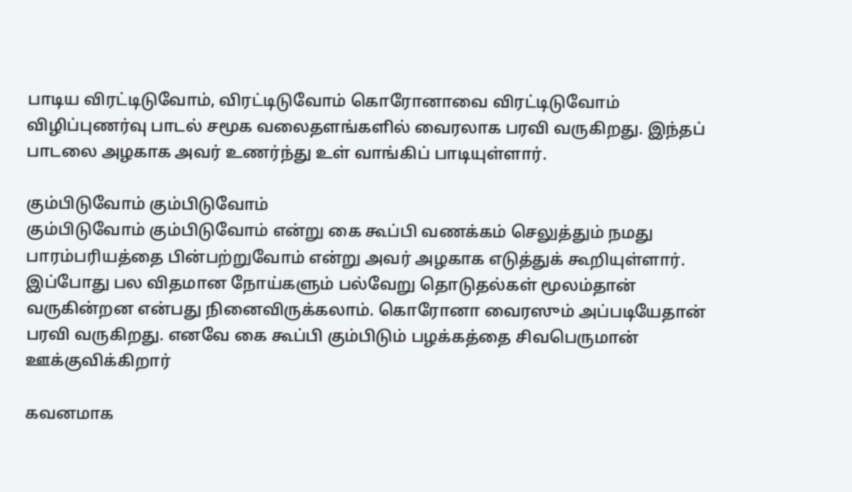பாடிய விரட்டிடுவோம், விரட்டிடுவோம் கொரோனாவை விரட்டிடுவோம் விழிப்புணர்வு பாடல் சமூக வலைதளங்களில் வைரலாக பரவி வருகிறது. இந்தப் பாடலை அழகாக அவர் உணர்ந்து உள் வாங்கிப் பாடியுள்ளார்.

கும்பிடுவோம் கும்பிடுவோம்
கும்பிடுவோம் கும்பிடுவோம் என்று கை கூப்பி வணக்கம் செலுத்தும் நமது பாரம்பரியத்தை பின்பற்றுவோம் என்று அவர் அழகாக எடுத்துக் கூறியுள்ளார். இப்போது பல விதமான நோய்களும் பல்வேறு தொடுதல்கள் மூலம்தான் வருகின்றன என்பது நினைவிருக்கலாம். கொரோனா வைரஸும் அப்படியேதான் பரவி வருகிறது. எனவே கை கூப்பி கும்பிடும் பழக்கத்தை சிவபெருமான் ஊக்குவிக்கிறார்

கவனமாக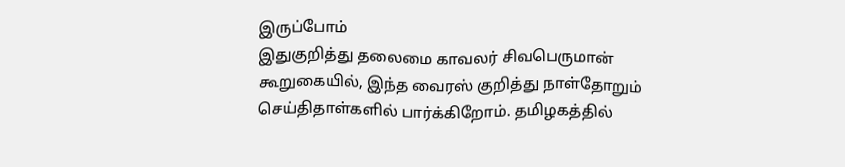இருப்போம்
இதுகுறித்து தலைமை காவலர் சிவபெருமான் கூறுகையில், இந்த வைரஸ் குறித்து நாள்தோறும் செய்திதாள்களில் பார்க்கிறோம். தமிழகத்தில்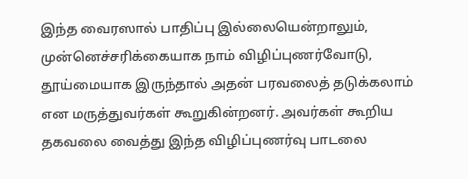இந்த வைரஸால் பாதிப்பு இல்லையென்றாலும், முன்னெச்சரிக்கையாக நாம் விழிப்புணர்வோடு, தூய்மையாக இருந்தால் அதன் பரவலைத் தடுக்கலாம் என மருத்துவர்கள் கூறுகின்றனர். அவர்கள் கூறிய தகவலை வைத்து இந்த விழிப்புணர்வு பாடலை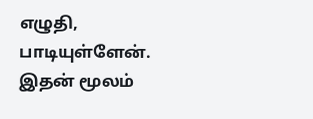எழுதி, பாடியுள்ளேன். இதன் மூலம்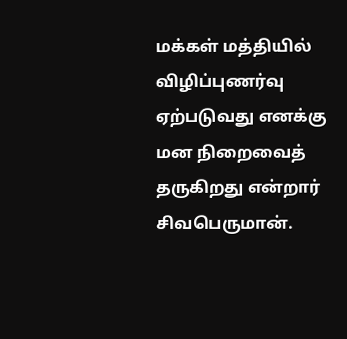மக்கள் மத்தியில் விழிப்புணர்வு ஏற்படுவது எனக்கு மன நிறைவைத் தருகிறது என்றார் சிவபெருமான்.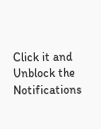Click it and Unblock the Notifications